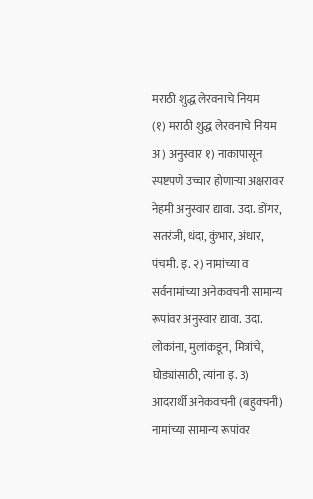मराठी शुद्ध लेरवनाचे नियम
(१) मराठी शुद्ध लेरवनाचे नियम अ) अनुस्वार १) नाकापासून स्पष्टपणे उच्चार होणाऱ्या अक्षरावर नेहमी अनुस्वार द्यावा. उदा. डोंगर, सतरंजी, धंदा, कुंभार, अंधार, पंचमी. इ. २) नामांच्या व सर्वनामांच्या अनेकवचनी सामान्य रूपांवर अनुस्वार द्यावा. उदा. लोकांना, मुलांकडून, मित्रांचे, घोड्यांसाठी, त्यांना इ. 3) आदरार्थी अनेकवचनी (बहुक्चनी) नामांच्या सामान्य रूपांवर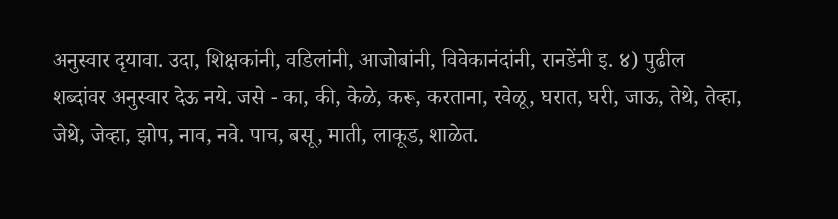अनुस्वार दृयावा. उदा, शिक्षकांनी, वडिलांनी, आजोबांनी, विवेकानंदांनी, रानडेंनी इ. ४) पुढील शब्दांवर अनुस्वार देऊ नये. जसे - का, की, केळे, करू, करताना, रवेळू, घरात, घरी, जाऊ, तेथे, तेव्हा, जेथे, जेव्हा, झोप, नाव, नवे. पाच, बसू, माती, लाकूड, शाळेत.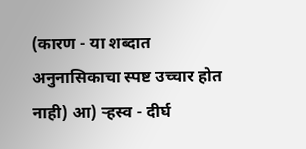(कारण - या शब्दात अनुनासिकाचा स्पष्ट उच्चार होत नाही) आ) ऱ्हस्व - दीर्घ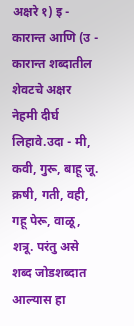अक्षरे १) इ - कारान्त आणि (उ - कारान्त शब्दातील शेवटचे अक्षर नेहमी दीर्घ लिहावे.उदा - मी, कवी, गुरू, बाहू जू. क्रषी, गती, वही, गहू पेरू, वाळू, शत्रू. परंतु असे शब्द जोडशब्दात आल्यास हा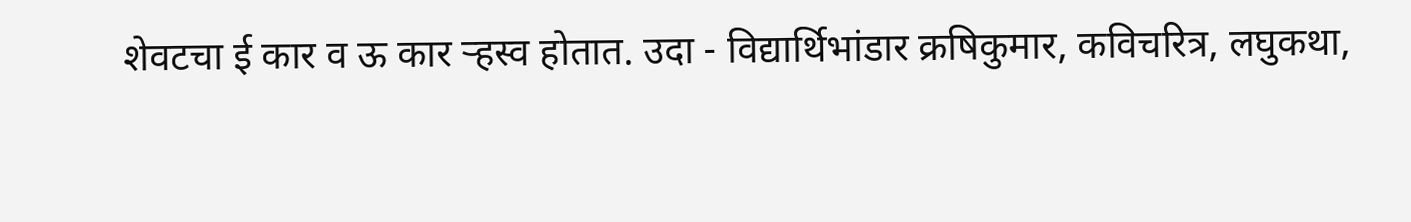शेवटचा ई कार व ऊ कार ऱ्हस्व होतात. उदा - विद्यार्थिभांडार क्रषिकुमार, कविचरित्र, लघुकथा,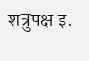शत्रुपक्ष इ.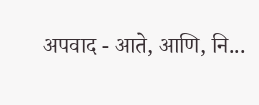अपवाद - आते, आणि, नि...